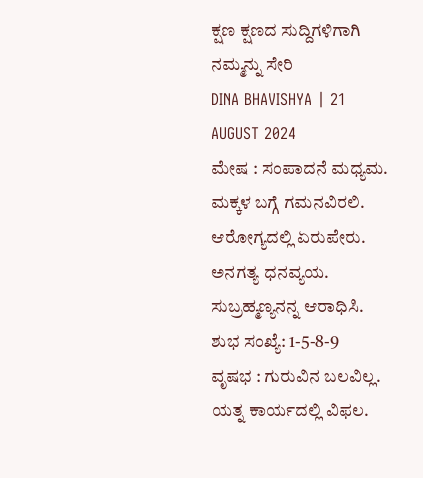ಕ್ಷಣ ಕ್ಷಣದ ಸುದ್ದಿಗಳಿಗಾಗಿ ನಮ್ಮನ್ನು ಸೇರಿ
DINA BHAVISHYA | 21 AUGUST 2024
ಮೇಷ : ಸಂಪಾದನೆ ಮಧ್ಯಮ. ಮಕ್ಕಳ ಬಗ್ಗೆ ಗಮನವಿರಲಿ. ಆರೋಗ್ಯದಲ್ಲಿ ಏರುಪೇರು. ಅನಗತ್ಯ ಧನವ್ಯಯ. ಸುಬ್ರಹ್ಮಣ್ಯನನ್ನ ಆರಾಧಿಸಿ. ಶುಭ ಸಂಖ್ಯೆ: 1-5-8-9
ವೃಷಭ : ಗುರುವಿನ ಬಲವಿಲ್ಲ. ಯತ್ನ ಕಾರ್ಯದಲ್ಲಿ ವಿಫಲ.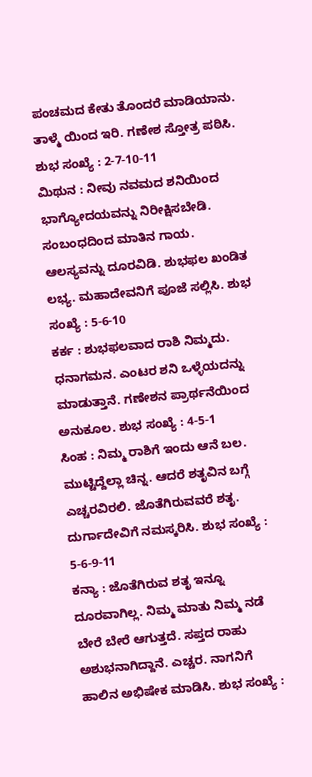ಪಂಚಮದ ಕೇತು ತೊಂದರೆ ಮಾಡಿಯಾನು. ತಾಳ್ಮೆ ಯಿಂದ ಇರಿ. ಗಣೇಶ ಸ್ತೋತ್ರ ಪಠಿಸಿ. ಶುಭ ಸಂಖ್ಯೆ : 2-7-10-11
ಮಿಥುನ : ನೀವು ನವಮದ ಶನಿಯಿಂದ ಭಾಗ್ಯೋದಯವನ್ನು ನಿರೀಕ್ಷಿಸಬೇಡಿ. ಸಂಬಂಧದಿಂದ ಮಾತಿನ ಗಾಯ. ಆಲಸ್ಯವನ್ನು ದೂರವಿಡಿ. ಶುಭಫಲ ಖಂಡಿತ ಲಭ್ಯ. ಮಹಾದೇವನಿಗೆ ಪೂಜೆ ಸಲ್ಲಿಸಿ. ಶುಭ ಸಂಖ್ಯೆ : 5-6-10
ಕರ್ಕ : ಶುಭಫಲವಾದ ರಾಶಿ ನಿಮ್ಮದು. ಧನಾಗಮನ. ಎಂಟರ ಶನಿ ಒಳ್ಳೆಯದನ್ನು ಮಾಡುತ್ತಾನೆ. ಗಣೇಶನ ಪ್ರಾರ್ಥನೆಯಿಂದ ಅನುಕೂಲ. ಶುಭ ಸಂಖ್ಯೆ : 4-5-1
ಸಿಂಹ : ನಿಮ್ಮ ರಾಶಿಗೆ ಇಂದು ಆನೆ ಬಲ. ಮುಟ್ಟಿದ್ದೆಲ್ಲಾ ಚಿನ್ನ. ಆದರೆ ಶತೃವಿನ ಬಗ್ಗೆ ಎಚ್ಚರವಿರಲಿ. ಜೊತೆಗಿರುವವರೆ ಶತೃ. ದುರ್ಗಾದೇವಿಗೆ ನಮಸ್ಕರಿಸಿ. ಶುಭ ಸಂಖ್ಯೆ : 5-6-9-11
ಕನ್ಯಾ : ಜೊತೆಗಿರುವ ಶತೃ ಇನ್ನೂ ದೂರವಾಗಿಲ್ಲ. ನಿಮ್ಮ ಮಾತು ನಿಮ್ಮ ನಡೆ ಬೇರೆ ಬೇರೆ ಆಗುತ್ತದೆ. ಸಪ್ತದ ರಾಹು ಅಶುಭನಾಗಿದ್ದಾನೆ. ಎಚ್ಚರ. ನಾಗನಿಗೆ ಹಾಲಿನ ಅಭಿಷೇಕ ಮಾಡಿಸಿ. ಶುಭ ಸಂಖ್ಯೆ :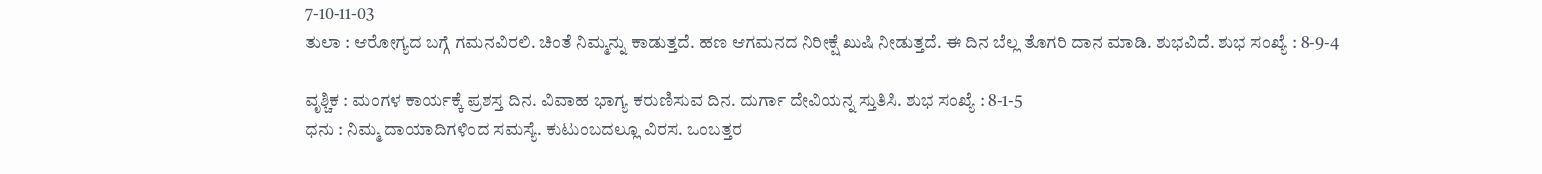7-10-11-03
ತುಲಾ : ಆರೋಗ್ಯದ ಬಗ್ಗೆ ಗಮನವಿರಲಿ. ಚಿಂತೆ ನಿಮ್ಮನ್ನು ಕಾಡುತ್ತದೆ. ಹಣ ಆಗಮನದ ನಿರೀಕ್ಷೆ ಖುಷಿ ನೀಡುತ್ತದೆ. ಈ ದಿನ ಬೆಲ್ಲ ತೊಗರಿ ದಾನ ಮಾಡಿ. ಶುಭವಿದೆ. ಶುಭ ಸಂಖ್ಯೆ : 8-9-4

ವೃಶ್ಚಿಕ : ಮಂಗಳ ಕಾರ್ಯಕ್ಕೆ ಪ್ರಶಸ್ತ ದಿನ. ವಿವಾಹ ಭಾಗ್ಯ ಕರುಣಿಸುವ ದಿನ. ದುರ್ಗಾ ದೇವಿಯನ್ನ ಸ್ತುತಿಸಿ. ಶುಭ ಸಂಖ್ಯೆ : 8-1-5
ಧನು : ನಿಮ್ಮ ದಾಯಾದಿಗಳಿಂದ ಸಮಸ್ಯೆ. ಕುಟುಂಬದಲ್ಲೂ ವಿರಸ. ಒಂಬತ್ತರ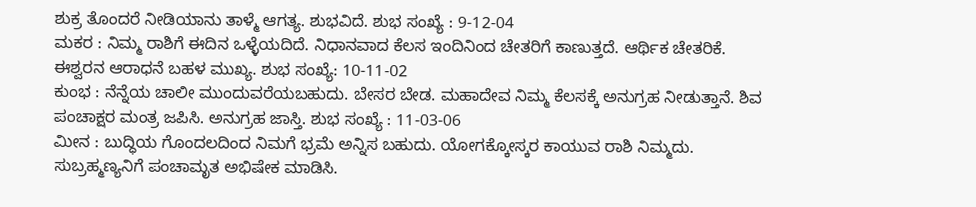ಶುಕ್ರ ತೊಂದರೆ ನೀಡಿಯಾನು ತಾಳ್ಮೆ ಆಗತ್ಯ. ಶುಭವಿದೆ. ಶುಭ ಸಂಖ್ಯೆ : 9-12-04
ಮಕರ : ನಿಮ್ಮ ರಾಶಿಗೆ ಈದಿನ ಒಳ್ಳೆಯದಿದೆ. ನಿಧಾನವಾದ ಕೆಲಸ ಇಂದಿನಿಂದ ಚೇತರಿಗೆ ಕಾಣುತ್ತದೆ. ಆರ್ಥಿಕ ಚೇತರಿಕೆ. ಈಶ್ವರನ ಆರಾಧನೆ ಬಹಳ ಮುಖ್ಯ. ಶುಭ ಸಂಖ್ಯೆ: 10-11-02
ಕುಂಭ : ನೆನ್ನೆಯ ಚಾಲೀ ಮುಂದುವರೆಯಬಹುದು. ಬೇಸರ ಬೇಡ. ಮಹಾದೇವ ನಿಮ್ಮ ಕೆಲಸಕ್ಕೆ ಅನುಗ್ರಹ ನೀಡುತ್ತಾನೆ. ಶಿವ ಪಂಚಾಕ್ಷರ ಮಂತ್ರ ಜಪಿಸಿ. ಅನುಗ್ರಹ ಜಾಸ್ತಿ. ಶುಭ ಸಂಖ್ಯೆ : 11-03-06
ಮೀನ : ಬುದ್ಧಿಯ ಗೊಂದಲದಿಂದ ನಿಮಗೆ ಭ್ರಮೆ ಅನ್ನಿಸ ಬಹುದು. ಯೋಗಕ್ಕೋಸ್ಕರ ಕಾಯುವ ರಾಶಿ ನಿಮ್ಮದು. ಸುಬ್ರಹ್ಮಣ್ಯನಿಗೆ ಪಂಚಾಮೃತ ಅಭಿಷೇಕ ಮಾಡಿಸಿ.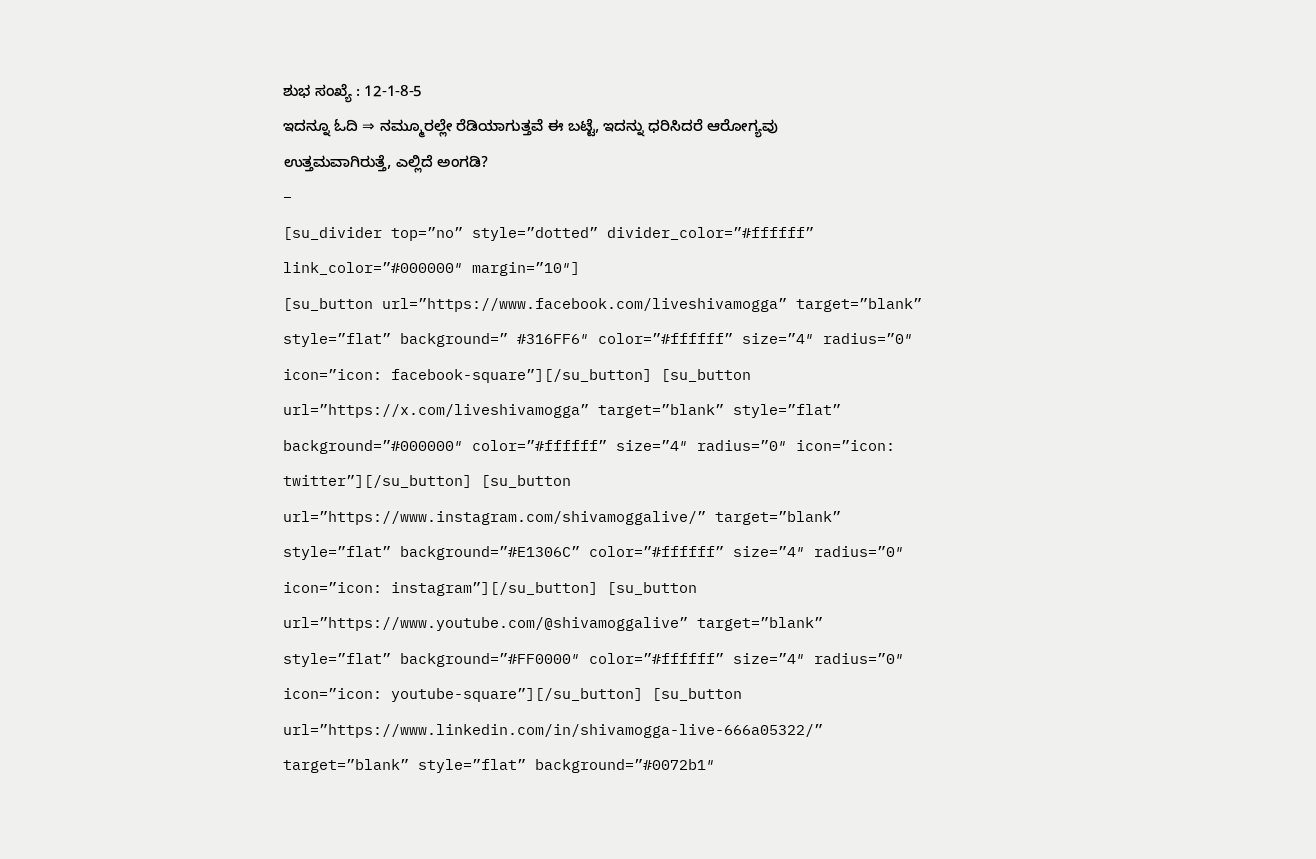ಶುಭ ಸಂಖ್ಯೆ : 12-1-8-5
ಇದನ್ನೂ ಓದಿ ⇒ ನಮ್ಮೂರಲ್ಲೇ ರೆಡಿಯಾಗುತ್ತವೆ ಈ ಬಟ್ಟೆ, ಇದನ್ನು ಧರಿಸಿದರೆ ಆರೋಗ್ಯವು ಉತ್ತಮವಾಗಿರುತ್ತೆ, ಎಲ್ಲಿದೆ ಅಂಗಡಿ?
–
[su_divider top=”no” style=”dotted” divider_color=”#ffffff” link_color=”#000000″ margin=”10″]
[su_button url=”https://www.facebook.com/liveshivamogga” target=”blank” style=”flat” background=” #316FF6″ color=”#ffffff” size=”4″ radius=”0″ icon=”icon: facebook-square”][/su_button] [su_button url=”https://x.com/liveshivamogga” target=”blank” style=”flat” background=”#000000″ color=”#ffffff” size=”4″ radius=”0″ icon=”icon: twitter”][/su_button] [su_button url=”https://www.instagram.com/shivamoggalive/” target=”blank” style=”flat” background=”#E1306C” color=”#ffffff” size=”4″ radius=”0″ icon=”icon: instagram”][/su_button] [su_button url=”https://www.youtube.com/@shivamoggalive” target=”blank” style=”flat” background=”#FF0000″ color=”#ffffff” size=”4″ radius=”0″ icon=”icon: youtube-square”][/su_button] [su_button url=”https://www.linkedin.com/in/shivamogga-live-666a05322/” target=”blank” style=”flat” background=”#0072b1″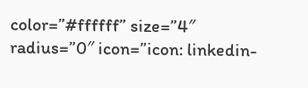color=”#ffffff” size=”4″ radius=”0″ icon=”icon: linkedin-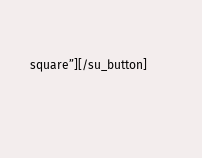square”][/su_button]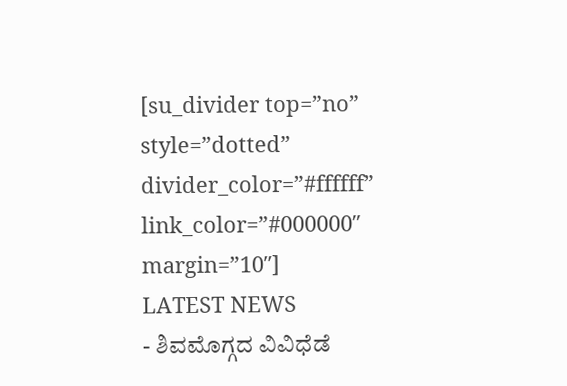[su_divider top=”no” style=”dotted” divider_color=”#ffffff” link_color=”#000000″ margin=”10″]
LATEST NEWS
- ಶಿವಮೊಗ್ಗದ ವಿವಿಧೆಡೆ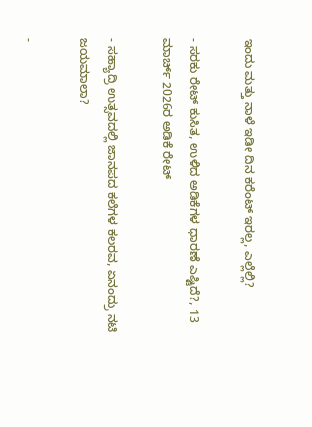ಇಂದು ಮತ್ತು ನಾಳೆ ಇಡೀ ದಿನ ಕರೆಂಟ್ ಇರಲ್ಲ, ಎಲ್ಲೆಲ್ಲಿ?

- ಸರಕು ರೇಟ್ ಕುಸಿತ, ಉಳಿದ ಅಡಿಕೆಗಳ ಧಾರಣೆ ಎಷ್ಟಿದೆ?, 13 ಮಾರ್ಚ್ 2026ರ ಅಡಿಕೆ ರೇಟ್

- ಸಹ್ಯಾದ್ರಿ ಉತ್ಸವದಲ್ಲಿ ಜಾನಪದ ಕಲೆಗಳ ಕಲರವ, ಏನಂದ್ರು ನಟಿ ಜಯಮಾಲಾ?

-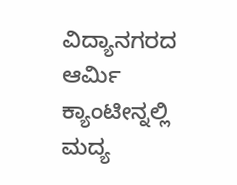ವಿದ್ಯಾನಗರದ ಆರ್ಮಿ ಕ್ಯಾಂಟೀನ್ನಲ್ಲಿ ಮದ್ಯ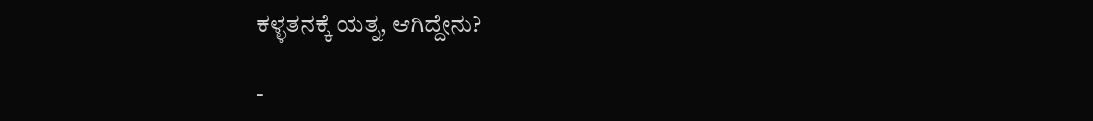ಕಳ್ಳತನಕ್ಕೆ ಯತ್ನ, ಆಗಿದ್ದೇನು?

-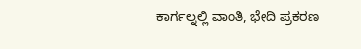ಕಾರ್ಗಲ್ನಲ್ಲಿ ವಾಂತಿ, ಭೇದಿ ಪ್ರಕರಣ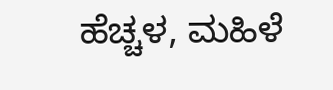ಹೆಚ್ಚಳ, ಮಹಿಳೆ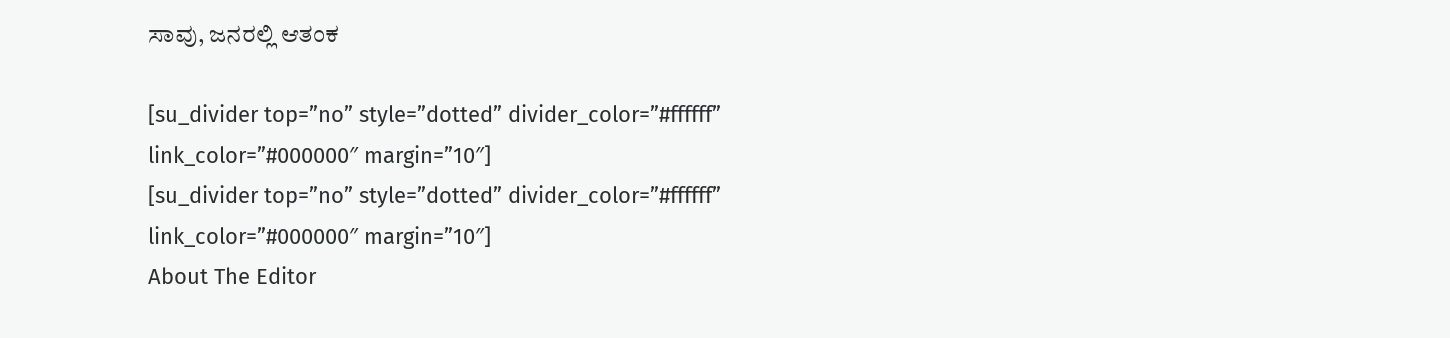ಸಾವು, ಜನರಲ್ಲಿ ಆತಂಕ

[su_divider top=”no” style=”dotted” divider_color=”#ffffff” link_color=”#000000″ margin=”10″]
[su_divider top=”no” style=”dotted” divider_color=”#ffffff” link_color=”#000000″ margin=”10″]
About The Editor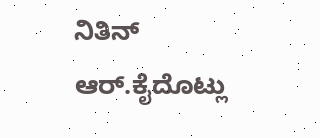ನಿತಿನ್ ಆರ್.ಕೈದೊಟ್ಲು